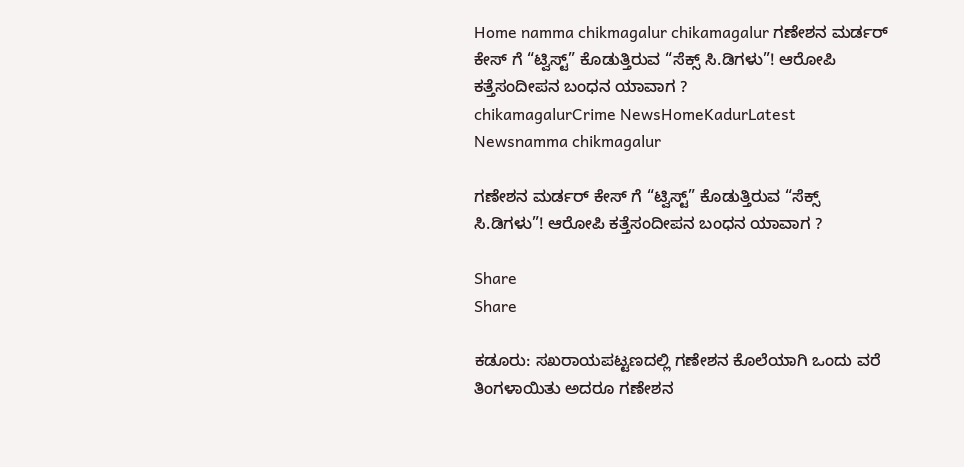Home namma chikmagalur chikamagalur ಗಣೇಶನ ಮರ್ಡರ್ ಕೇಸ್ ಗೆ “ಟ್ವಿಸ್ಟ್” ಕೊಡುತ್ತಿರುವ “ಸೆಕ್ಸ್ ಸಿ.ಡಿಗಳು”! ಆರೋಪಿ ಕತ್ತೆಸಂದೀಪನ ಬಂಧನ ಯಾವಾಗ ?
chikamagalurCrime NewsHomeKadurLatest Newsnamma chikmagalur

ಗಣೇಶನ ಮರ್ಡರ್ ಕೇಸ್ ಗೆ “ಟ್ವಿಸ್ಟ್” ಕೊಡುತ್ತಿರುವ “ಸೆಕ್ಸ್ ಸಿ.ಡಿಗಳು”! ಆರೋಪಿ ಕತ್ತೆಸಂದೀಪನ ಬಂಧನ ಯಾವಾಗ ?

Share
Share

ಕಡೂರು: ಸಖರಾಯಪಟ್ಟಣದಲ್ಲಿ ಗಣೇಶನ ಕೊಲೆಯಾಗಿ ಒಂದು ವರೆ ತಿಂಗಳಾಯಿತು ಅದರೂ ಗಣೇಶನ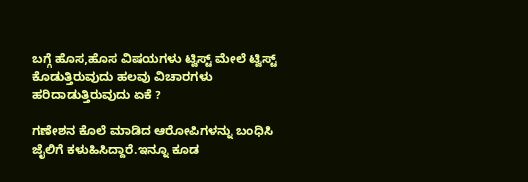ಬಗ್ಗೆ ಹೊಸ,ಹೊಸ ವಿಷಯಗಳು ಟ್ವಿಸ್ಟ್ ಮೇಲೆ ಟ್ವಿಸ್ಟ್ ಕೊಡುತ್ತಿರುವುದು ಹಲವು ವಿಚಾರಗಳು ಹರಿದಾಡುತ್ತಿರುವುದು ಏಕೆ ?

ಗಣೇಶನ ಕೊಲೆ ಮಾಡಿದ ಆರೋಪಿಗಳನ್ನು ಬಂಧಿಸಿ ಜೈಲಿಗೆ ಕಳುಹಿಸಿದ್ದಾರೆ.ಇನ್ನೂ ಕೂಡ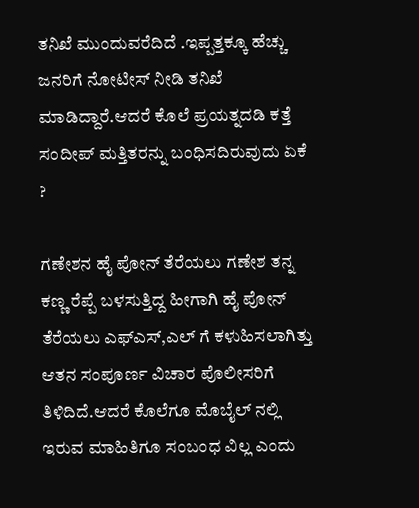ತನಿಖೆ ಮುಂದುವರೆದಿದೆ .ಇಪ್ಪತ್ತಕ್ಕೂ ಹೆಚ್ಚು ಜನರಿಗೆ ನೋಟೀಸ್ ನೀಡಿ ತನಿಖೆ ಮಾಡಿದ್ದಾರೆ.ಆದರೆ ಕೊಲೆ ಪ್ರಯತ್ನದಡಿ ಕತ್ತೆ ಸಂದೀಪ್ ಮತ್ತಿತರನ್ನು ಬಂಧಿಸದಿರುವುದು ಏಕೆ ?

ಗಣೇಶನ ಹೈ ಪೋನ್ ತೆರೆಯಲು ಗಣೇಶ ತನ್ನ ಕಣ್ಣ ರೆಪ್ಪೆ ಬಳಸುತ್ತಿದ್ದ ಹೀಗಾಗಿ ಹೈ ಪೋನ್ ತೆರೆಯಲು ಎಫ್ಎಸ್,ಎಲ್ ಗೆ ಕಳುಹಿಸಲಾಗಿತ್ತು ಆತನ ಸಂಪೂರ್ಣ ವಿಚಾರ ಪೊಲೀಸರಿಗೆ ತಿಳಿದಿದೆ.ಆದರೆ ಕೊಲೆಗೂ ಮೊಬೈಲ್ ನಲ್ಲಿ ಇರುವ ಮಾಹಿತಿಗೂ ಸಂಬಂಧ ವಿಲ್ಲ ಎಂದು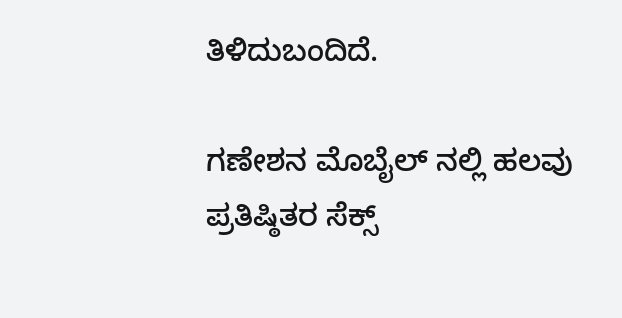ತಿಳಿದುಬಂದಿದೆ.

ಗಣೇಶನ ಮೊಬೈಲ್ ನಲ್ಲಿ ಹಲವು ಪ್ರತಿಷ್ಠಿತರ ಸೆಕ್ಸ್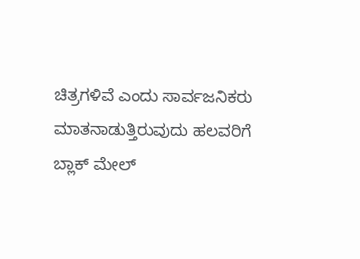ಚಿತ್ರಗಳಿವೆ ಎಂದು ಸಾರ್ವಜನಿಕರು ಮಾತನಾಡುತ್ತಿರುವುದು ಹಲವರಿಗೆ ಬ್ಲಾಕ್ ಮೇಲ್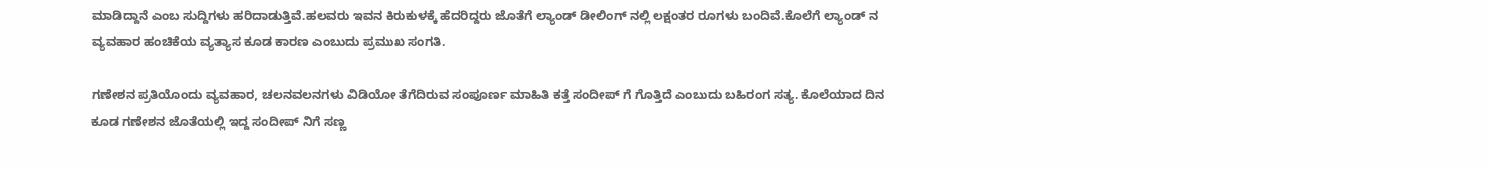ಮಾಡಿದ್ದಾನೆ ಎಂಬ ಸುದ್ದಿಗಳು ಹರಿದಾಡುತ್ತಿವೆ.ಹಲವರು ಇವನ ಕಿರುಕುಳಕ್ಕೆ ಹೆದರಿದ್ದರು ಜೊತೆಗೆ ಲ್ಯಾಂಡ್ ಡೀಲಿಂಗ್ ನಲ್ಲಿ ಲಕ್ಷಂತರ ರೂಗಳು ಬಂದಿವೆ.ಕೊಲೆಗೆ ಲ್ಯಾಂಡ್ ನ ವ್ಯವಹಾರ ಹಂಚಿಕೆಯ ವ್ಯತ್ಯಾಸ ಕೂಡ ಕಾರಣ ಎಂಬುದು ಪ್ರಮುಖ ಸಂಗತಿ.

ಗಣೇಶನ ಪ್ರತಿಯೊಂದು ವ್ಯವಹಾರ, ಚಲನವಲನಗಳು ವಿಡಿಯೋ ತೆಗೆದಿರುವ ಸಂಪೂರ್ಣ ಮಾಹಿತಿ ಕತ್ತೆ ಸಂದೀಪ್ ಗೆ ಗೊತ್ತಿದೆ ಎಂಬುದು ಬಹಿರಂಗ ಸತ್ಯ. ಕೊಲೆಯಾದ ದಿನ ಕೂಡ ಗಣೇಶನ ಜೊತೆಯಲ್ಲಿ ಇದ್ದ ಸಂದೀಪ್ ನಿಗೆ ಸಣ್ಣ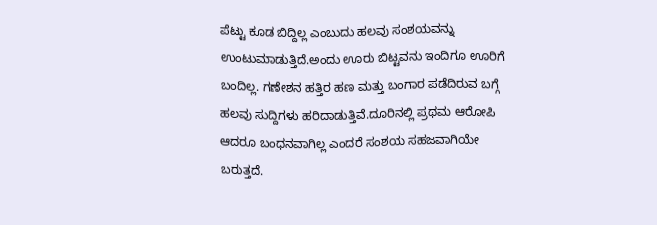ಪೆಟ್ಟು ಕೂಡ ಬಿದ್ದಿಲ್ಲ ಎಂಬುದು ಹಲವು ಸಂಶಯವನ್ನು ಉಂಟುಮಾಡುತ್ತಿದೆ.ಅಂದು ಊರು ಬಿಟ್ಟವನು ಇಂದಿಗೂ ಊರಿಗೆ ಬಂದಿಲ್ಲ. ಗಣೇಶನ ಹತ್ತಿರ ಹಣ ಮತ್ತು ಬಂಗಾರ ಪಡೆದಿರುವ ಬಗ್ಗೆ ಹಲವು ಸುದ್ದಿಗಳು ಹರಿದಾಡುತ್ತಿವೆ.ದೂರಿನಲ್ಲಿ ಪ್ರಥಮ ಆರೋಪಿ ಆದರೂ ಬಂಧನವಾಗಿಲ್ಲ ಎಂದರೆ ಸಂಶಯ ಸಹಜವಾಗಿಯೇ ಬರುತ್ತದೆ.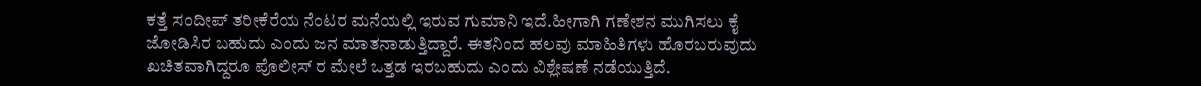ಕತ್ತೆ ಸಂದೀಪ್ ತರೀಕೆರೆಯ ನೆಂಟರ ಮನೆಯಲ್ಲಿ ಇರುವ ಗುಮಾನಿ ಇದೆ.ಹೀಗಾಗಿ ಗಣೇಶನ ಮುಗಿಸಲು ಕೈ ಜೋಡಿಸಿರ ಬಹುದು ಎಂದು ಜನ ಮಾತನಾಡುತ್ತಿದ್ದಾರೆ. ಈತನಿಂದ ಹಲವು ಮಾಹಿತಿಗಳು ಹೊರಬರುವುದು ಖಚಿತವಾಗಿದ್ದರೂ ಪೊಲೀಸ್ ರ ಮೇಲೆ ಒತ್ತಡ ಇರಬಹುದು ಎಂದು ವಿಶ್ಲೇಷಣೆ ನಡೆಯುತ್ತಿದೆ.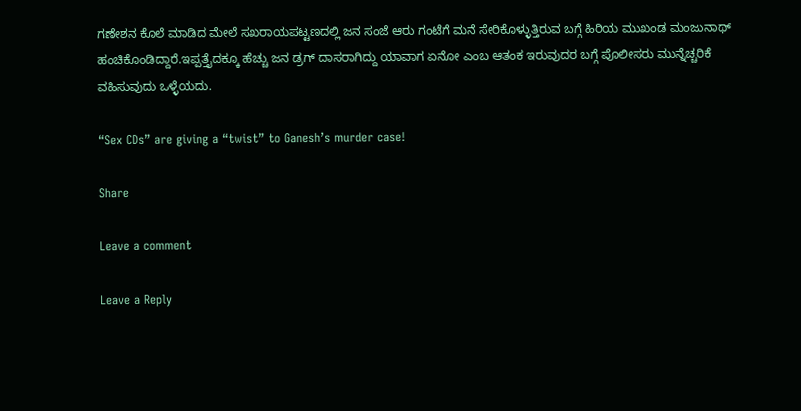ಗಣೇಶನ ಕೊಲೆ ಮಾಡಿದ ಮೇಲೆ ಸಖರಾಯಪಟ್ಟಣದಲ್ಲಿ ಜನ ಸಂಜೆ ಆರು ಗಂಟೆಗೆ ಮನೆ ಸೇರಿಕೊಳ್ಳುತ್ತಿರುವ ಬಗ್ಗೆ ಹಿರಿಯ ಮುಖಂಡ ಮಂಜುನಾಥ್ ಹಂಚಿಕೊಂಡಿದ್ದಾರೆ.ಇಪ್ಪತ್ತೈದಕ್ಕೂ ಹೆಚ್ಚು ಜನ ಡ್ರಗ್ ದಾಸರಾಗಿದ್ದು ಯಾವಾಗ ಏನೋ ಎಂಬ ಆತಂಕ ಇರುವುದರ ಬಗ್ಗೆ ಪೊಲೀಸರು ಮುನ್ನೆಚ್ಚರಿಕೆ ವಹಿಸುವುದು ಒಳ್ಳೆಯದು.

“Sex CDs” are giving a “twist” to Ganesh’s murder case!

Share

Leave a comment

Leave a Reply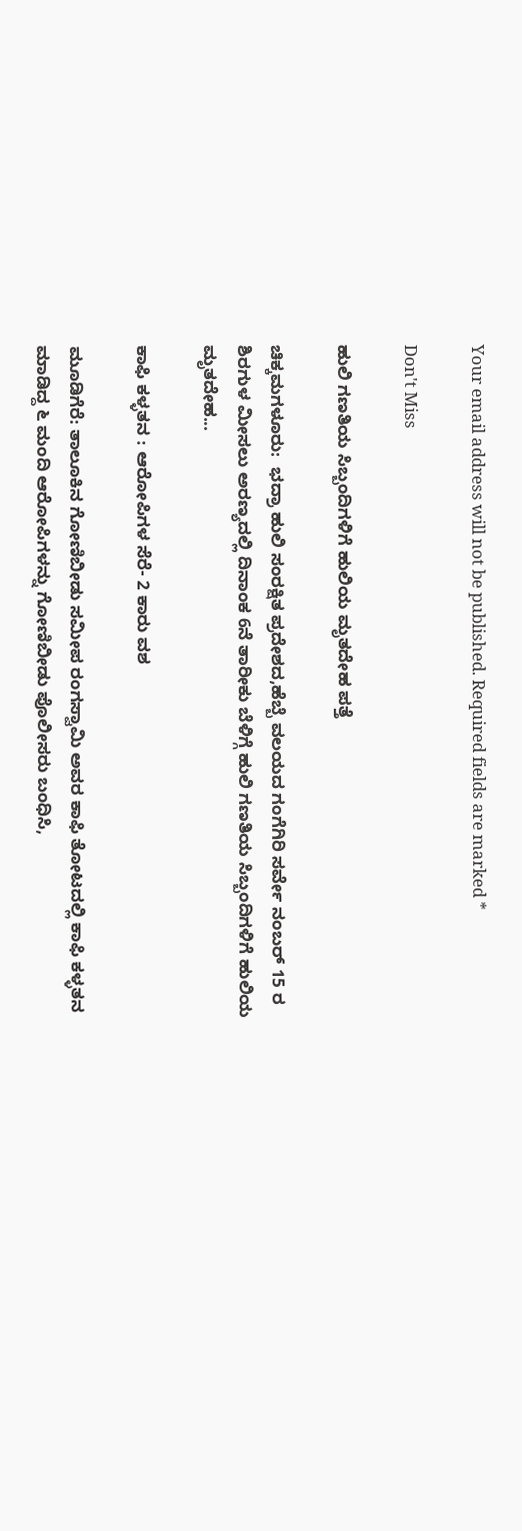Your email address will not be published. Required fields are marked *

Don't Miss

ಹುಲಿ ಗಣತಿಯ ಸಿಬ್ಬಂದಿಗಳಿಗೆ ಹುಲಿಯ ಮೃತದೇಹ ಪತ್ತೆ

ಚಿಕ್ಕಮಗಳೂರು:  ಭದ್ರಾ ಹುಲಿ ಸಂರಕ್ಷಿತ ಪ್ರದೇಶದ,ಹೆಬ್ಬೆ ವಲಯದ ಗಂಗೆಗಿರಿ ಸರ್ವೇ ನಂಬರ್ 15 ರ ಶಿರಗುಳ ಮೀಸಲು ಅರಣ್ಯದಲ್ಲಿ ದಿನಾಂಕ 6ನೆ ತಾರೀಕು ಬೆಳಿಗ್ಗೆ ಹುಲಿ ಗಣತಿಯ ಸಿಬ್ಬಂದಿಗಳಿಗೆ ಹುಲಿಯ ಮೃತದೇಹ...

ಕಾಫಿ ಕಳ್ಳತನ : ಆರೋಪಿಗಳ ಸೆರೆ- 2 ಕಾರು ವಶ

ಮೂಡಿಗೆರೆ: ತಾಲೂಕಿನ ಗೋಣಿಬೀಡು ಸಮೀಪ ರಂಗಸ್ವಾಮಿ ಅವರ ಕಾಫಿ ತೋಟದಲ್ಲಿ ಕಾಫಿ ಕಳ್ಳತನ ಮಾಡಿದ್ದ ೬ ಮಂದಿ ಆರೋಪಿಗಳನ್ನು ಗೋಣಿಬೀಡು ಪೊಲೀಸರು ಬಂಧಿಸಿ,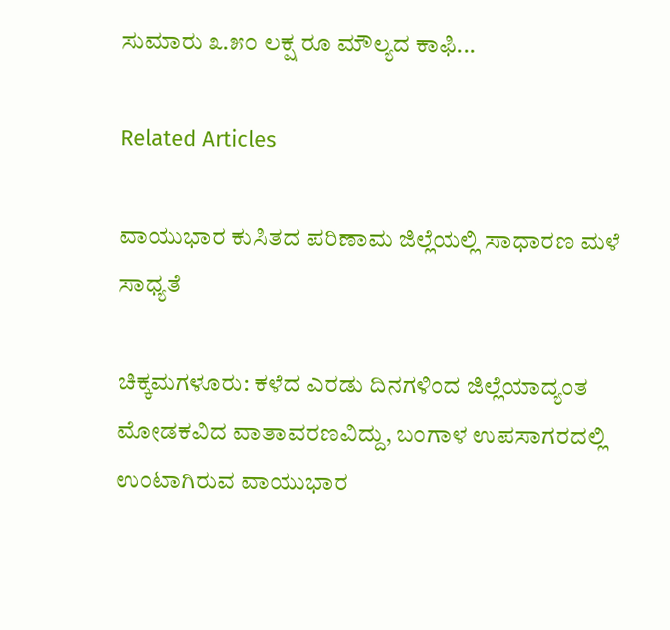ಸುಮಾರು ೩.೫೦ ಲಕ್ಷ ರೂ ಮೌಲ್ಯದ ಕಾಫಿ...

Related Articles

ವಾಯುಭಾರ ಕುಸಿತದ ಪರಿಣಾಮ ಜಿಲ್ಲೆಯಲ್ಲಿ ಸಾಧಾರಣ ಮಳೆ ಸಾಧ್ಯತೆ

ಚಿಕ್ಕಮಗಳೂರು: ಕಳೆದ ಎರಡು ದಿನಗಳಿಂದ ಜಿಲ್ಲೆಯಾದ್ಯಂತ ಮೋಡಕವಿದ ವಾತಾವರಣವಿದ್ದು, ಬಂಗಾಳ ಉಪಸಾಗರದಲ್ಲಿ ಉಂಟಾಗಿರುವ ವಾಯುಭಾರ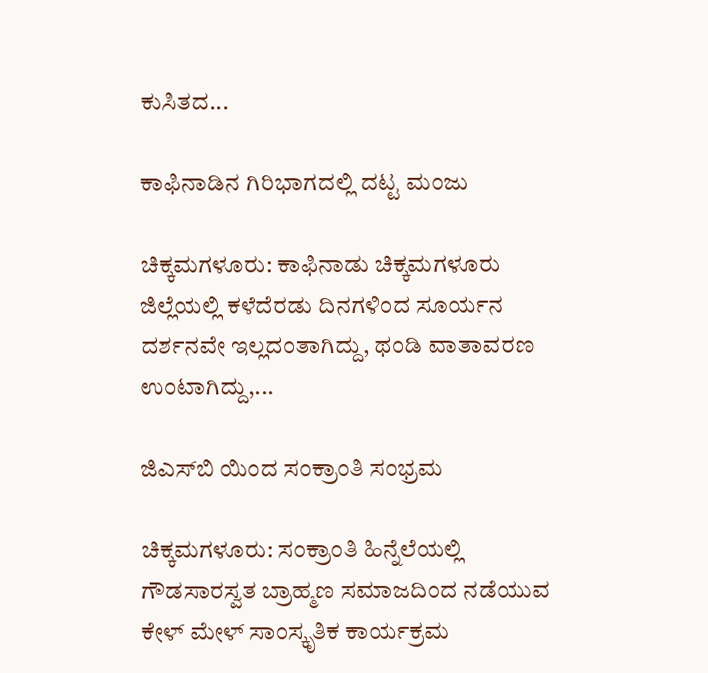ಕುಸಿತದ...

ಕಾಫಿನಾಡಿನ ಗಿರಿಭಾಗದಲ್ಲಿ ದಟ್ಟ ಮಂಜು

ಚಿಕ್ಕಮಗಳೂರು: ಕಾಫಿನಾಡು ಚಿಕ್ಕಮಗಳೂರು ಜಿಲ್ಲೆಯಲ್ಲಿ ಕಳೆದೆರಡು ದಿನಗಳಿಂದ ಸೂರ್ಯನ ದರ್ಶನವೇ ಇಲ್ಲದಂತಾಗಿದ್ದು, ಥಂಡಿ ವಾತಾವರಣ ಉಂಟಾಗಿದ್ದು,...

ಜಿಎಸ್‌ಬಿ ಯಿಂದ ಸಂಕ್ರಾಂತಿ ಸಂಭ್ರಮ

ಚಿಕ್ಕಮಗಳೂರು: ಸಂಕ್ರಾಂತಿ ಹಿನ್ನೆಲೆಯಲ್ಲಿ ಗೌಡಸಾರಸ್ವತ ಬ್ರಾಹ್ಮಣ ಸಮಾಜದಿಂದ ನಡೆಯುವ ಕೇಳ್ ಮೇಳ್ ಸಾಂಸ್ಕೃತಿಕ ಕಾರ್ಯಕ್ರಮ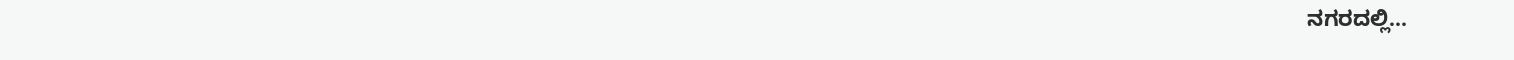ನಗರದಲ್ಲಿ...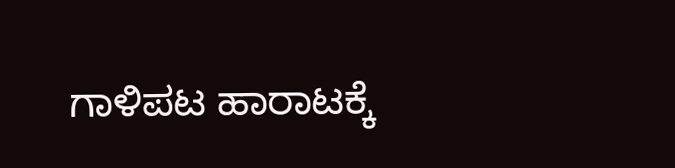ಗಾಳಿಪಟ ಹಾರಾಟಕ್ಕೆ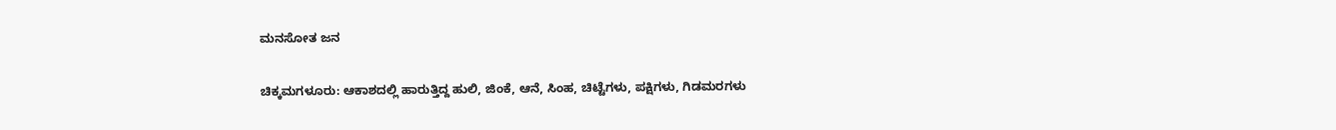ಮನಸೋತ ಜನ

ಚಿಕ್ಕಮಗಳೂರು: ಆಕಾಶದಲ್ಲಿ ಹಾರುತ್ತಿದ್ದ ಹುಲಿ, ಜಿಂಕೆ, ಆನೆ, ಸಿಂಹ, ಚಿಟ್ಟೆಗಳು, ಪಕ್ಷಿಗಳು, ಗಿಡಮರಗಳು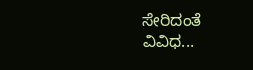ಸೇರಿದಂತೆ ವಿವಿಧ...